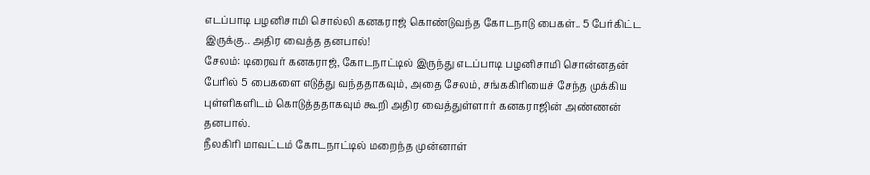எடப்பாடி பழனிசாமி சொல்லி கனகராஜ் கொண்டுவந்த கோடநாடு பைகள்.. 5 பேர்கிட்ட இருக்கு.. அதிர வைத்த தனபால்!
சேலம்: டிரைவர் கனகராஜ், கோடநாட்டில் இருந்து எடப்பாடி பழனிசாமி சொன்னதன் பேரில் 5 பைகளை எடுத்து வந்ததாகவும், அதை சேலம், சங்ககிரியைச் சேந்த முக்கிய புள்ளிகளிடம் கொடுத்ததாகவும் கூறி அதிர வைத்துள்ளார் கனகராஜின் அண்ணன் தனபால்.
நீலகிரி மாவட்டம் கோடநாட்டில் மறைந்த முன்னாள்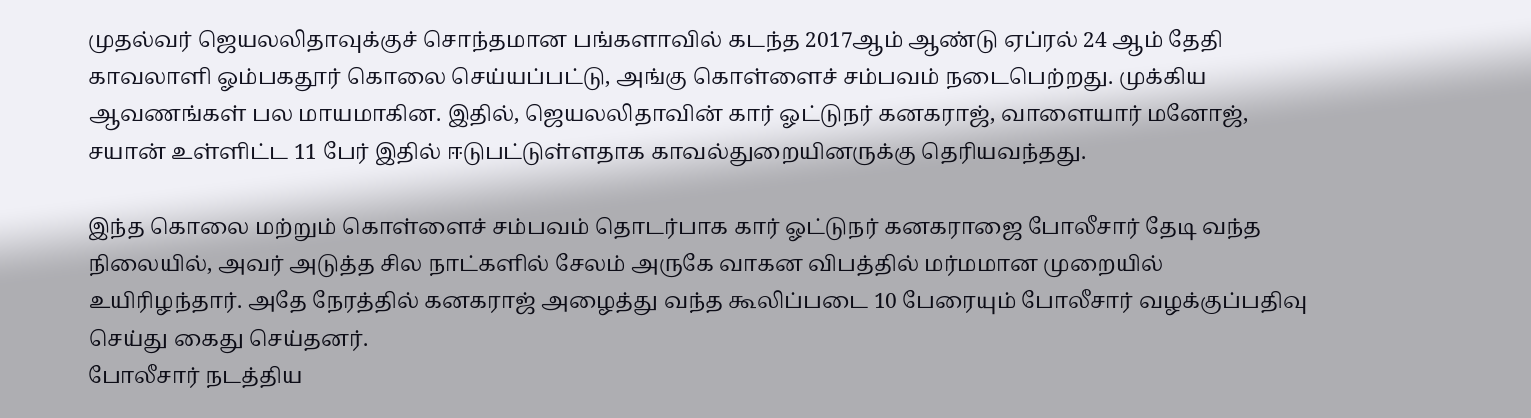முதல்வர் ஜெயலலிதாவுக்குச் சொந்தமான பங்களாவில் கடந்த 2017ஆம் ஆண்டு ஏப்ரல் 24 ஆம் தேதி காவலாளி ஓம்பகதூர் கொலை செய்யப்பட்டு, அங்கு கொள்ளைச் சம்பவம் நடைபெற்றது. முக்கிய ஆவணங்கள் பல மாயமாகின. இதில், ஜெயலலிதாவின் கார் ஓட்டுநர் கனகராஜ், வாளையார் மனோஜ், சயான் உள்ளிட்ட 11 பேர் இதில் ஈடுபட்டுள்ளதாக காவல்துறையினருக்கு தெரியவந்தது.

இந்த கொலை மற்றும் கொள்ளைச் சம்பவம் தொடர்பாக கார் ஓட்டுநர் கனகராஜை போலீசார் தேடி வந்த நிலையில், அவர் அடுத்த சில நாட்களில் சேலம் அருகே வாகன விபத்தில் மர்மமான முறையில் உயிரிழந்தார். அதே நேரத்தில் கனகராஜ் அழைத்து வந்த கூலிப்படை 10 பேரையும் போலீசார் வழக்குப்பதிவு செய்து கைது செய்தனர்.
போலீசார் நடத்திய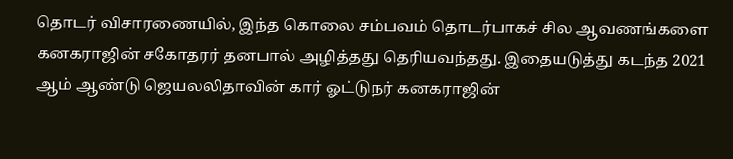தொடர் விசாரணையில், இந்த கொலை சம்பவம் தொடர்பாகச் சில ஆவணங்களை கனகராஜின் சகோதரர் தனபால் அழித்தது தெரியவந்தது. இதையடுத்து கடந்த 2021 ஆம் ஆண்டு ஜெயலலிதாவின் கார் ஓட்டுநர் கனகராஜின்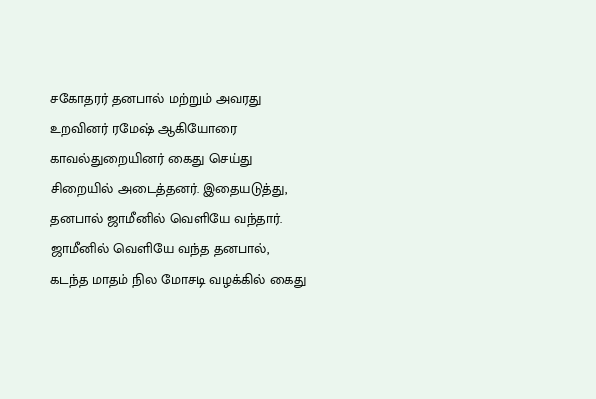சகோதரர் தனபால் மற்றும் அவரது உறவினர் ரமேஷ் ஆகியோரை காவல்துறையினர் கைது செய்து சிறையில் அடைத்தனர். இதையடுத்து, தனபால் ஜாமீனில் வெளியே வந்தார்.
ஜாமீனில் வெளியே வந்த தனபால், கடந்த மாதம் நில மோசடி வழக்கில் கைது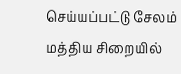செய்யப்பட்டு சேலம் மத்திய சிறையில்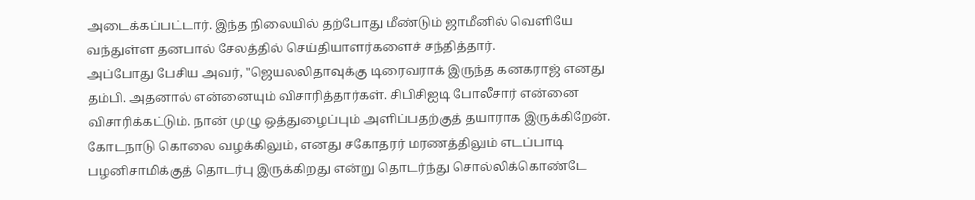அடைக்கப்பட்டார். இந்த நிலையில் தற்போது மீண்டும் ஜாமீனில் வெளியே வந்துள்ள தனபால் சேலத்தில் செய்தியாளர்களைச் சந்தித்தார்.
அப்போது பேசிய அவர், "ஜெயலலிதாவுக்கு டிரைவராக் இருந்த கனகராஜ் எனது தம்பி. அதனால் என்னையும் விசாரித்தார்கள். சிபிசிஐடி போலீசார் என்னை விசாரிக்கட்டும். நான் முழு ஒத்துழைப்பும் அளிப்பதற்குத் தயாராக இருக்கிறேன். கோடநாடு கொலை வழக்கிலும், எனது சகோதரர் மரணத்திலும் எடப்பாடி பழனிசாமிக்குத் தொடர்பு இருக்கிறது என்று தொடர்ந்து சொல்லிக்கொண்டே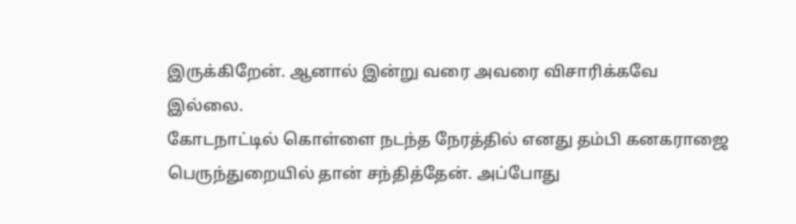இருக்கிறேன். ஆனால் இன்று வரை அவரை விசாரிக்கவே இல்லை.
கோடநாட்டில் கொள்ளை நடந்த நேரத்தில் எனது தம்பி கனகராஜை பெருந்துறையில் தான் சந்தித்தேன். அப்போது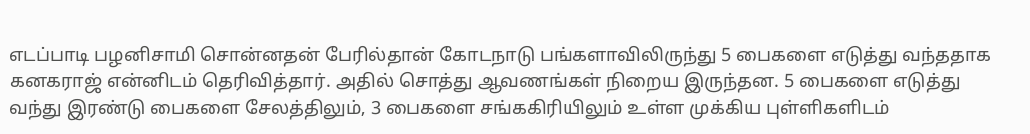எடப்பாடி பழனிசாமி சொன்னதன் பேரில்தான் கோடநாடு பங்களாவிலிருந்து 5 பைகளை எடுத்து வந்ததாக கனகராஜ் என்னிடம் தெரிவித்தார். அதில் சொத்து ஆவணங்கள் நிறைய இருந்தன. 5 பைகளை எடுத்து வந்து இரண்டு பைகளை சேலத்திலும், 3 பைகளை சங்ககிரியிலும் உள்ள முக்கிய புள்ளிகளிடம்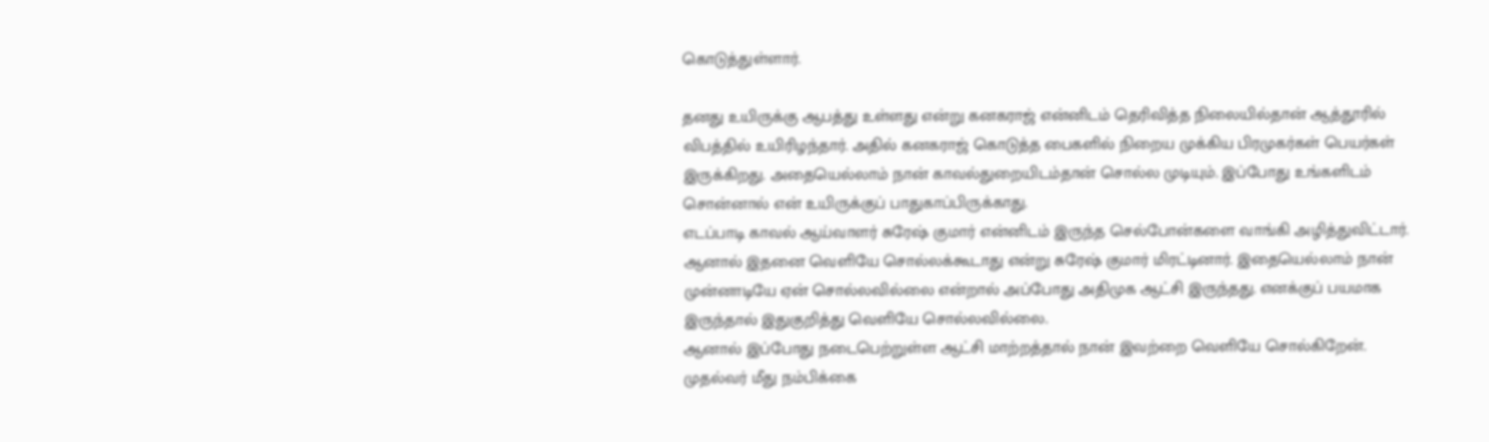கொடுத்துள்ளார்.

தனது உயிருக்கு ஆபத்து உள்ளது என்று கனகராஜ் என்னிடம் தெரிவித்த நிலையில்தான் ஆத்தூரில் விபத்தில் உயிரிழந்தார். அதில் கனகராஜ் கொடுத்த பைகளில் நிறைய முக்கிய பிரமுகர்கள் பெயர்கள் இருக்கிறது. அதையெல்லாம் நான் காவல்துறையிடம்தான் சொல்ல முடியும். இப்போது உங்களிடம் சொன்னால் என் உயிருக்குப் பாதுகாப்பிருக்காது.
எடப்பாடி காவல் ஆய்வாளர் சுரேஷ் குமார் என்னிடம் இருந்த செல்போன்களை வாங்கி அழித்துவிட்டார். ஆனால் இதனை வெளியே சொல்லக்கூடாது என்று சுரேஷ் குமார் மிரட்டினார். இதையெல்லாம் நான் முன்னாடியே ஏன் சொல்லவில்லை என்றால் அப்போது அதிமுக ஆட்சி இருந்தது. எனக்குப் பயமாக இருந்தால் இதுகுறித்து வெளியே சொல்லவில்லை.
ஆனால் இப்போது நடைபெற்றுள்ள ஆட்சி மாற்றத்தால் நான் இவற்றை வெளியே சொல்கிறேன். முதல்வர் மீது நம்பிக்கை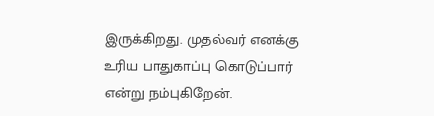இருக்கிறது. முதல்வர் எனக்கு உரிய பாதுகாப்பு கொடுப்பார் என்று நம்புகிறேன்.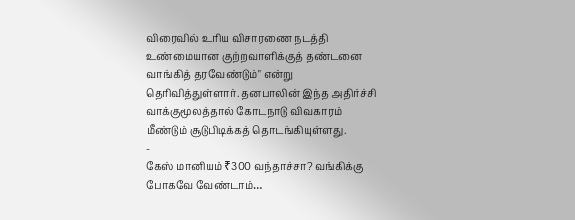விரைவில் உரிய விசாரணை நடத்தி உண்மையான குற்றவாளிக்குத் தண்டனை வாங்கித் தரவேண்டும்" என்று தெரிவித்துள்ளார். தனபாலின் இந்த அதிர்ச்சி வாக்குமூலத்தால் கோடநாடு விவகாரம் மீண்டும் சூடுபிடிக்கத் தொடங்கியுள்ளது.
-
கேஸ் மானியம் ₹300 வந்தாச்சா? வங்கிக்கு போகவே வேண்டாம்…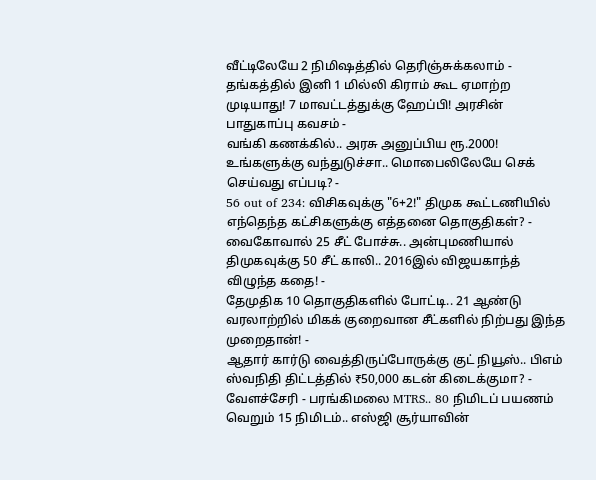வீட்டிலேயே 2 நிமிஷத்தில் தெரிஞ்சுக்கலாம் -
தங்கத்தில் இனி 1 மில்லி கிராம் கூட ஏமாற்ற முடியாது! 7 மாவட்டத்துக்கு ஹேப்பி! அரசின் பாதுகாப்பு கவசம் -
வங்கி கணக்கில்.. அரசு அனுப்பிய ரூ.2000! உங்களுக்கு வந்துடுச்சா.. மொபைலிலேயே செக் செய்வது எப்படி? -
56 out of 234: விசிகவுக்கு "6+2!" திமுக கூட்டணியில் எந்தெந்த கட்சிகளுக்கு எத்தனை தொகுதிகள்? -
வைகோவால் 25 சீட் போச்சு.. அன்புமணியால் திமுகவுக்கு 50 சீட் காலி.. 2016இல் விஜயகாந்த் விழுந்த கதை! -
தேமுதிக 10 தொகுதிகளில் போட்டி.. 21 ஆண்டு வரலாற்றில் மிகக் குறைவான சீட்களில் நிற்பது இந்த முறைதான்! -
ஆதார் கார்டு வைத்திருப்போருக்கு குட் நியூஸ்.. பிஎம் ஸ்வநிதி திட்டத்தில் ₹50,000 கடன் கிடைக்குமா? -
வேளச்சேரி - பரங்கிமலை MTRS.. 80 நிமிடப் பயணம் வெறும் 15 நிமிடம்.. எஸ்ஜி சூர்யாவின்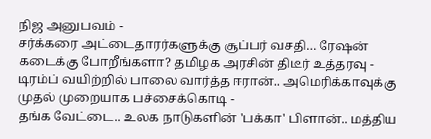நிஜ அனுபவம் -
சர்க்கரை அட்டைதாரர்களுக்கு சூப்பர் வசதி… ரேஷன் கடைக்கு போறீங்களா? தமிழக அரசின் திடீர் உத்தரவு -
டிரம்ப் வயிற்றில் பாலை வார்த்த ஈரான்.. அமெரிக்காவுக்கு முதல் முறையாக பச்சைக்கொடி -
தங்க வேட்டை.. உலக நாடுகளின் 'பக்கா' பிளான்.. மத்திய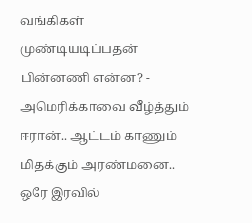வங்கிகள் முண்டியடிப்பதன் பின்னணி என்ன? -
அமெரிக்காவை வீழ்த்தும் ஈரான்.. ஆட்டம் காணும் மிதக்கும் அரண்மனை.. ஒரே இரவில்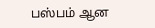பஸ்பம் ஆன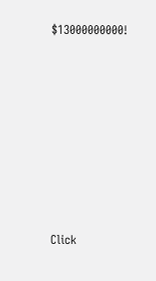$13000000000!












Click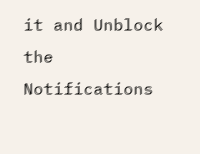it and Unblock the Notifications